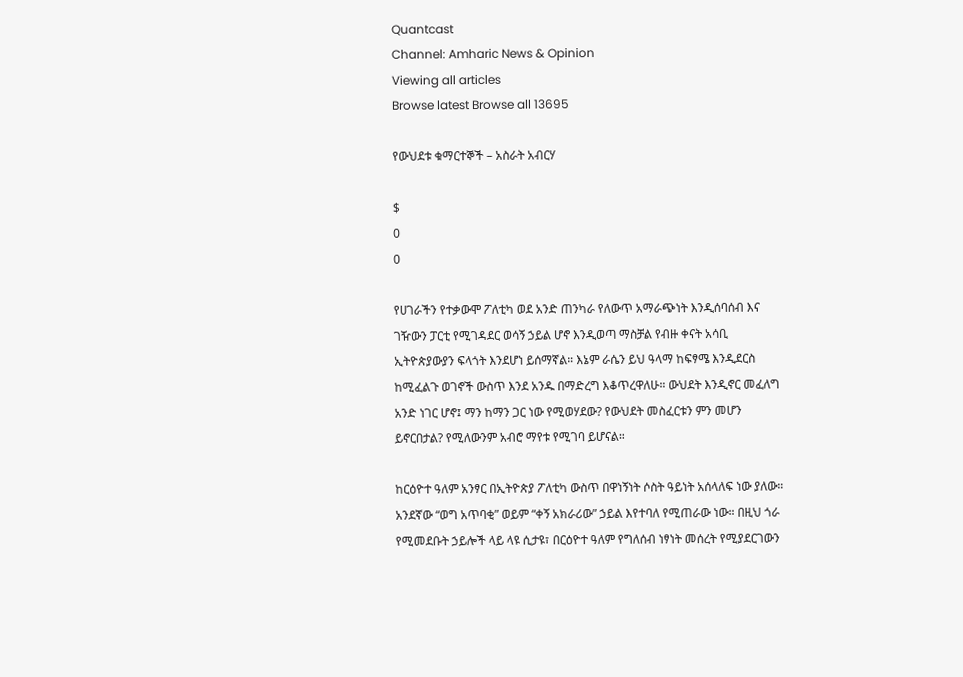Quantcast
Channel: Amharic News & Opinion
Viewing all articles
Browse latest Browse all 13695

የውህደቱ ቁማርተኞች – አስራት አብርሃ

$
0
0

የሀገራችን የተቃውሞ ፖለቲካ ወደ አንድ ጠንካራ የለውጥ አማራጭነት እንዲሰባሰብ እና ገዥውን ፓርቲ የሚገዳደር ወሳኝ ኃይል ሆኖ እንዲወጣ ማስቻል የብዙ ቀናት አሳቢ ኢትዮጵያውያን ፍላጎት እንደሆነ ይሰማኛል። እኔም ራሴን ይህ ዓላማ ከፍፃሜ እንዲደርስ ከሚፈልጉ ወገኖች ውስጥ እንደ አንዱ በማድረግ እቆጥረዋለሁ። ውህደት እንዲኖር መፈለግ አንድ ነገር ሆኖ፤ ማን ከማን ጋር ነው የሚወሃደው? የውህደት መስፈርቱን ምን መሆን ይኖርበታል? የሚለውንም አብሮ ማየቱ የሚገባ ይሆናል።

ከርዕዮተ ዓለም አንፃር በኢትዮጵያ ፖለቲካ ውስጥ በዋነኝነት ሶስት ዓይነት አሰላለፍ ነው ያለው። አንደኛው “ወግ አጥባቂ” ወይም “ቀኝ አክራሪው” ኃይል እየተባለ የሚጠራው ነው። በዚህ ጎራ የሚመደቡት ኃይሎች ላይ ላዩ ሲታዩ፣ በርዕዮተ ዓለም የግለሰብ ነፃነት መሰረት የሚያደርገውን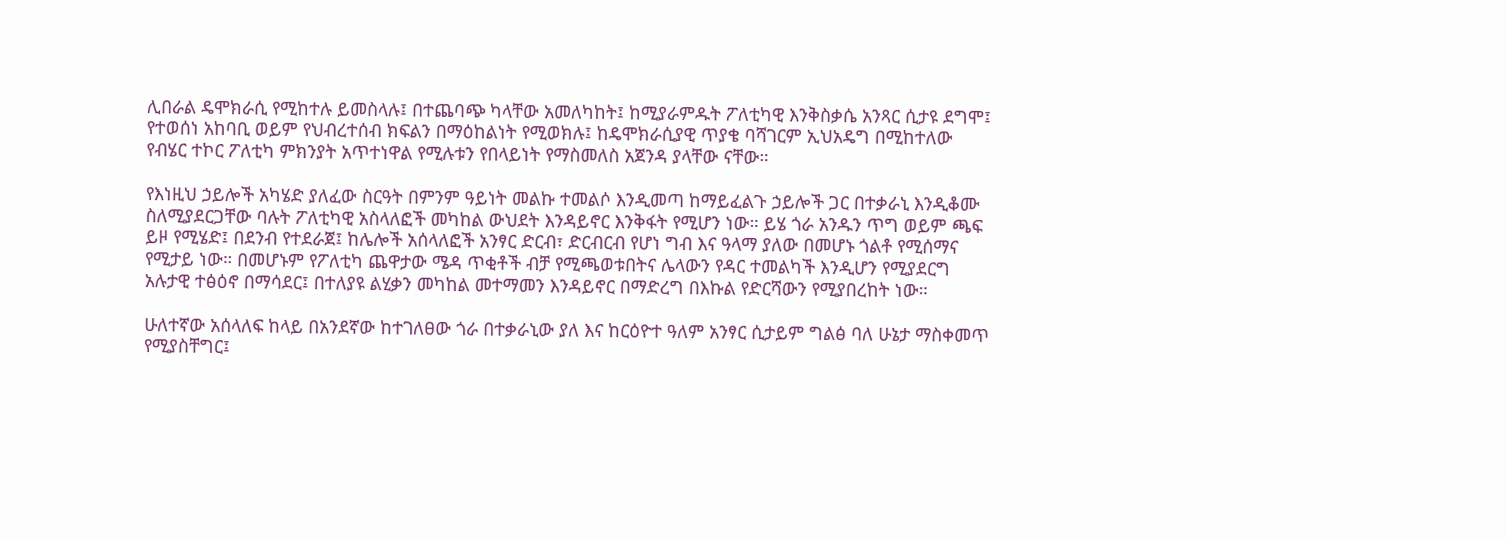ሊበራል ዴሞክራሲ የሚከተሉ ይመስላሉ፤ በተጨባጭ ካላቸው አመለካከት፤ ከሚያራምዱት ፖለቲካዊ እንቅስቃሴ አንጻር ሲታዩ ደግሞ፤ የተወሰነ አከባቢ ወይም የህብረተሰብ ክፍልን በማዕከልነት የሚወክሉ፤ ከዴሞክራሲያዊ ጥያቄ ባሻገርም ኢህአዴግ በሚከተለው የብሄር ተኮር ፖለቲካ ምክንያት አጥተነዋል የሚሉቱን የበላይነት የማስመለስ አጀንዳ ያላቸው ናቸው።

የእነዚህ ኃይሎች አካሄድ ያለፈው ስርዓት በምንም ዓይነት መልኩ ተመልሶ እንዲመጣ ከማይፈልጉ ኃይሎች ጋር በተቃራኒ እንዲቆሙ ስለሚያደርጋቸው ባሉት ፖለቲካዊ አስላለፎች መካከል ውህደት እንዳይኖር እንቅፋት የሚሆን ነው። ይሄ ጎራ አንዱን ጥግ ወይም ጫፍ ይዞ የሚሄድ፤ በደንብ የተደራጀ፤ ከሌሎች አሰላለፎች አንፃር ድርብ፣ ድርብርብ የሆነ ግብ እና ዓላማ ያለው በመሆኑ ጎልቶ የሚሰማና የሚታይ ነው። በመሆኑም የፖለቲካ ጨዋታው ሜዳ ጥቂቶች ብቻ የሚጫወቱበትና ሌላውን የዳር ተመልካች እንዲሆን የሚያደርግ አሉታዊ ተፅዕኖ በማሳደር፤ በተለያዩ ልሂቃን መካከል መተማመን እንዳይኖር በማድረግ በእኩል የድርሻውን የሚያበረከት ነው።

ሁለተኛው አሰላለፍ ከላይ በአንደኛው ከተገለፀው ጎራ በተቃራኒው ያለ እና ከርዕዮተ ዓለም አንፃር ሲታይም ግልፅ ባለ ሁኔታ ማስቀመጥ የሚያስቸግር፤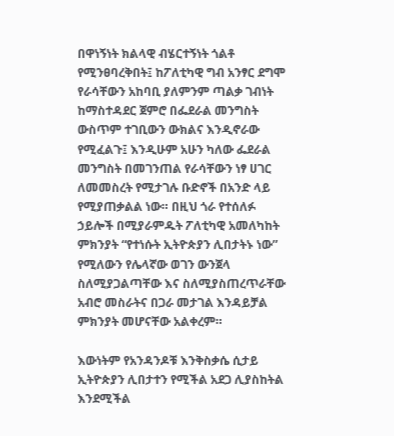በዋነኝነት ክልላዊ ብሄርተኝነት ጎልቶ የሚንፀባረቅበት፤ ከፖለቲካዊ ግብ አንፃር ደግሞ የራሳቸውን አከባቢ ያለምንም ጣልቃ ገብነት ከማስተዳደር ጀምሮ በፌደራል መንግስት ውስጥም ተገቢውን ውክልና እንዲኖራው የሚፈልጉ፤ እንዲሁም አሁን ካለው ፌደራል መንግስት በመገንጠል የራሳቸውን ነፃ ሀገር ለመመስረት የሚታገሉ ቡድኖች በአንድ ላይ የሚያጠቃልል ነው። በዚህ ጎራ የተሰለፉ ኃይሎች በሚያራምዱት ፖለቲካዊ አመለካከት ምክንያት “የተነሱት ኢትዮጵያን ሊበታትኑ ነው” የሚለውን የሌላኛው ወገን ውንጀላ ስለሚያጋልጣቸው እና ስለሚያስጠረጥራቸው አብሮ መስራትና በጋራ መታገል እንዳይቻል ምክንያት መሆናቸው አልቀረም።

እውነትም የአንዳንዶቹ እንቅስቃሴ ሲታይ ኢትዮጵያን ሊበታተን የሚችል አደጋ ሊያስከትል እንደሚችል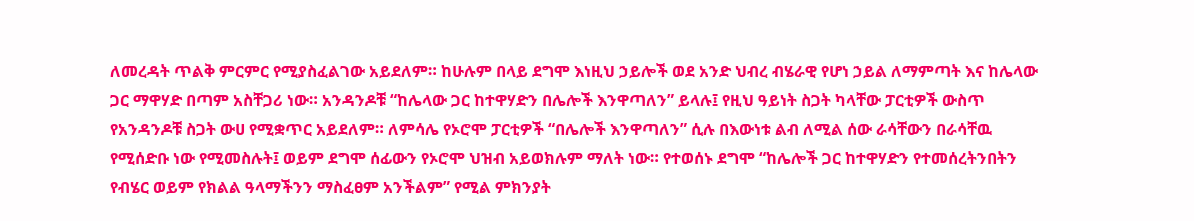ለመረዳት ጥልቅ ምርምር የሚያስፈልገው አይደለም። ከሁሉም በላይ ደግሞ እነዚህ ኃይሎች ወደ አንድ ህብረ ብሄራዊ የሆነ ኃይል ለማምጣት እና ከሌላው ጋር ማዋሃድ በጣም አስቸጋሪ ነው። አንዳንዶቹ “ከሌላው ጋር ከተዋሃድን በሌሎች እንዋጣለን” ይላሉ፤ የዚህ ዓይነት ስጋት ካላቸው ፓርቲዎች ውስጥ የአንዳንዶቹ ስጋት ውሀ የሚቋጥር አይደለም። ለምሳሌ የኦሮሞ ፓርቲዎች “በሌሎች እንዋጣለን” ሲሉ በእውነቱ ልብ ለሚል ሰው ራሳቸውን በራሳቸዉ የሚሰድቡ ነው የሚመስሉት፤ ወይም ደግሞ ሰፊውን የኦሮሞ ህዝብ አይወክሉም ማለት ነው። የተወሰኑ ደግሞ “ከሌሎች ጋር ከተዋሃድን የተመሰረትንበትን የብሄር ወይም የክልል ዓላማችንን ማስፈፀም አንችልም” የሚል ምክንያት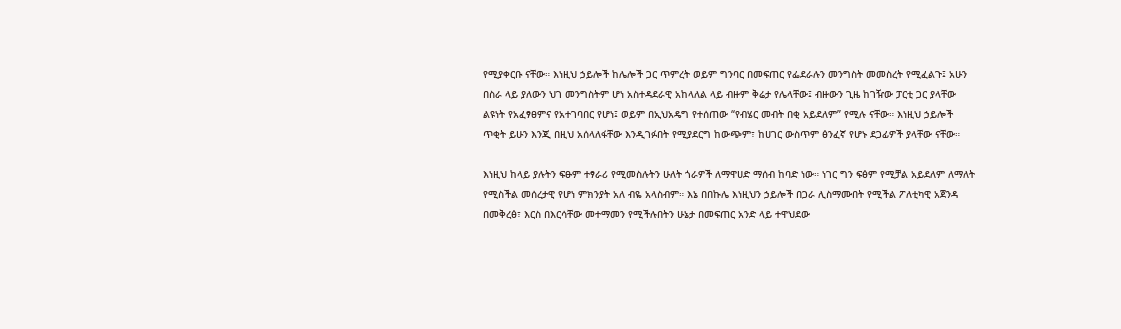የሚያቀርቡ ናቸው። እነዚህ ኃይሎች ከሌሎች ጋር ጥምረት ወይም ግንባር በመፍጠር የፌደራሉን መንግስት መመስረት የሚፈልጉ፤ አሁን በስራ ላይ ያለውን ህገ መንግስትም ሆነ አስተዳደራዊ አከላለል ላይ ብዙም ቅሬታ የሌላቸው፤ ብዙውን ጊዜ ከገዥው ፓርቲ ጋር ያላቸው ልዩነት የአፈፃፀምና የአተገባበር የሆነ፤ ወይም በኢህአዴግ የተሰጠው “የብሄር መብት በቂ አይደለም” የሚሉ ናቸው። እነዚህ ኃይሎች ጥቂት ይሁን እንጂ በዚህ አሰላለፋቸው እንዲገፉበት የሚያደርግ ከውጭም፣ ከሀገር ውስጥም ፅንፈኛ የሆኑ ደጋፊዎች ያላቸው ናቸው።

እነዚህ ከላይ ያሉትን ፍፁም ተፃራሪ የሚመስሉትን ሁለት ጎራዎች ለማዋሀድ ማሰብ ከባድ ነው። ነገር ግን ፍፅም የሚቻል አይደለም ለማለት የሚስችል መሰረታዊ የሆነ ምክንያት አለ ብዬ አላስብም። እኔ በበኩሌ እነዚህን ኃይሎች በጋራ ሊስማሙበት የሚችል ፖለቲካዊ አጀንዳ በመቅረፅ፣ እርስ በእርሳቸው መተማመን የሚችሉበትን ሁኔታ በመፍጠር አንድ ላይ ተዋህደው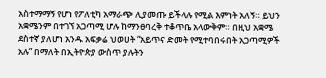አስተማማኝ የሆነ የፖለቲካ አማራጭ ሊያመጡ ይችላሉ የሚል እምነት አለኝ። ይህን አቋሜንም በተገኘ አጋጣሚ ሆሉ ከማንፀባረቅ ተቆጥቤ አላውቅም። በዚህ አቋሜ ደስተኛ ያለሆነ አንዱ አፍቃሬ ህወሀት “አይጥና ድመት የሚተባበሩበት አጋጣሚዎች አሉ” በማለት በኢትዮጵያ ውስጥ ያሉትን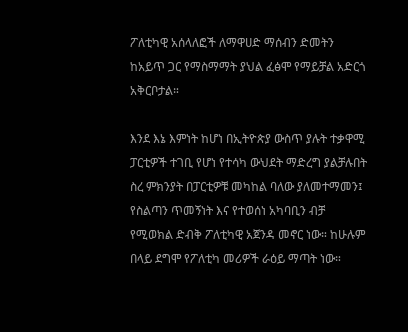ፖለቲካዊ አሰላለፎች ለማዋሀድ ማሰብን ድመትን ከአይጥ ጋር የማስማማት ያህል ፈፅሞ የማይቻል አድርጎ አቅርቦታል።

እንደ እኔ እምነት ከሆነ በኢትዮጵያ ውስጥ ያሉት ተቃዋሚ ፓርቲዎች ተገቢ የሆነ የተሳካ ውህደት ማድረግ ያልቻሉበት ስረ ምክንያት በፓርቲዎቹ መካከል ባለው ያለመተማመን፤ የስልጣን ጥመኝነት እና የተወሰነ አካባቢን ብቻ የሚወክል ድብቅ ፖለቲካዊ አጀንዳ መኖር ነው። ከሁሉም በላይ ደግሞ የፖለቲካ መሪዎች ራዕይ ማጣት ነው።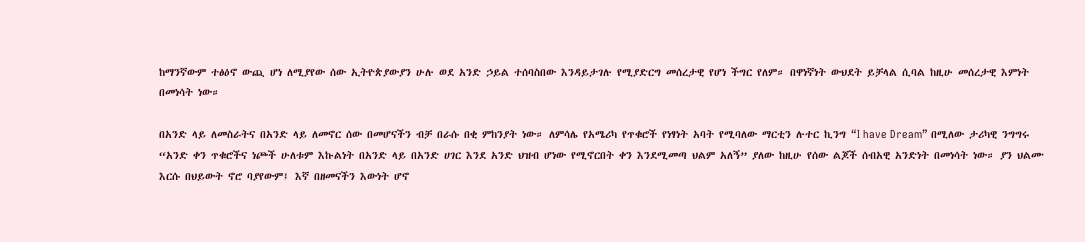ከማንኛውም ተፅዕኖ ውጪ ሆነ ለሚያየው ሰው ኢትዮጵያውያን ሁሉ ወደ አንድ ኃይል ተሰባስበው እንዳይታገሉ የሚያድርግ መሰረታዊ የሆነ ችግር የለም። በዋነኛነት ውህደት ይቻላል ሲባል ከዚሁ መሰረታዊ እምነት በመነሳት ነው።

በአንድ ላይ ለመስራትና በአንድ ላይ ለመኖር ሰው በመሆናችን ብቻ በራሱ በቂ ምከንያት ነው። ለምሳሌ የአሜሪካ የጥቁሮች የነፃነት አባት የሚባለው ማርቲን ሉተር ኪንግ “I have Dream” በሚለው ታሪካዊ ንግግሩ “አንድ ቀን ጥቁሮችና ነጮች ሁለቱም እኩልነት በአንድ ላይ በአንድ ሀገር እንደ አንድ ህዝብ ሆነው የሚኖርበት ቀን እንደሚመጣ ህልም አለኝ” ያለው ከዚሁ የሰው ልጆች ሰብአዊ አንድነት በመነሳት ነው። ያን ህልሙ እርሱ በህይውት ኖሮ ባያየውም፤ እኛ በዘመናችን እውነት ሆኖ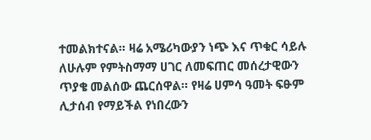ተመልክተናል። ዛሬ አሜሪካውያን ነጭ እና ጥቁር ሳይሉ ለሁሉም የምትስማማ ሀገር ለመፍጠር መሰረታዊውን ጥያቄ መልሰው ጨርሰዋል። የዛሬ ሀምሳ ዓመት ፍፁም ሊታሰብ የማይችል የነበረውን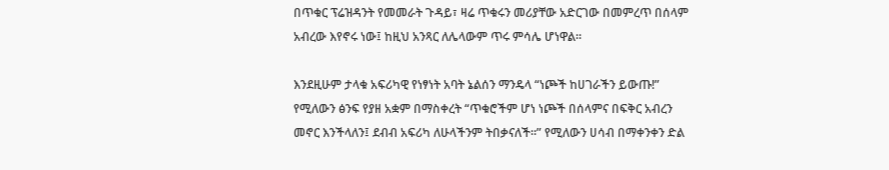በጥቁር ፕሬዝዳንት የመመራት ጉዳይ፣ ዛሬ ጥቁሩን መሪያቸው አድርገው በመምረጥ በሰላም አብረው እየኖሩ ነው፤ ከዚህ አንጻር ለሌላውም ጥሩ ምሳሌ ሆነዋል።

እንደዚሁም ታላቁ አፍሪካዊ የነፃነት አባት ኔልሰን ማንዴላ “ነጮች ከሀገራችን ይውጡ!” የሚለውን ፅንፍ የያዘ አቋም በማስቀረት “ጥቁሮችም ሆነ ነጮች በሰላምና በፍቅር አብረን መኖር እንችላለን፤ ደብብ አፍሪካ ለሁላችንም ትበቃናለች።” የሚለውን ሀሳብ በማቀንቀን ድል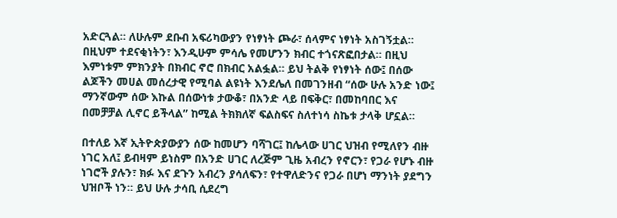አድርጓል። ለሁሉም ደቡብ አፍሪካውያን የነፃነት ጮራ፣ ሰላምና ነፃነት አስገኝቷል። በዚህም ተደናቂነትን፣ እንዲሁም ምሳሌ የመሆንን ክብር ተጎናጽፎበታል። በዚህ እምነቱም ምክንያት በክብር ኖሮ በክብር አልፏል። ይህ ትልቅ የነፃነት ሰው፤ በሰው ልጆችን መሀል መሰረታዊ የሚባል ልዩነት እንደሌለ በመገንዘብ “ሰው ሁሉ አንድ ነው፤ ማንኛውም ሰው እኩል በሰውነቱ ታውቆ፣ በአንድ ላይ በፍቅር፣ በመከባበር እና በመቻቻል ሊኖር ይችላል” ከሚል ትክክለኛ ፍልስፍና ስለተነሳ ስኬቱ ታላቅ ሆኗል።

በተለይ እኛ ኢትዮጵያውያን ሰው ከመሆን ባሻገር፤ ከሌላው ሀገር ህዝብ የሚለየን ብዙ ነገር አለ፤ ይብዛም ይነስም በአንድ ሀገር ለረጅም ጊዜ አብረን የኖርን፣ የጋራ የሆኑ ብዙ ነገሮች ያሉን፣ ክፉ እና ደጉን አብረን ያሳለፍን፣ የተዋለድንና የጋራ በሆነ ማንነት ያደግን ህዝቦች ነን። ይህ ሁሉ ታሳቢ ሲደረግ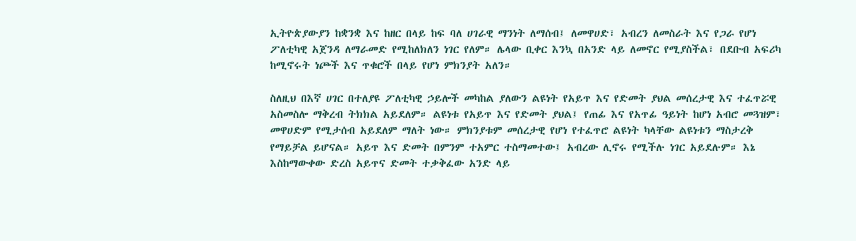ኢትዮጵያውያን ከቋንቋ እና ከዘር በላይ ከፍ ባለ ሀገራዊ ማንነት ለማሰብ፤ ለመዋሀድ፣ አብረን ለመስራት እና የጋራ የሆነ ፖለቲካዊ አጀንዳ ለማራመድ የሚከለክለን ነገር የለም። ሌላው ቢቀር እንኳ በአንድ ላይ ለመኖር የሚያስችል፣ በደቡብ አፍሪካ ከሚኖሩት ነጮች እና ጥቁሮች በላይ የሆነ ምክንያት አለን።

ስለዚህ በእኛ ሀገር በተለያዩ ፖለቲካዊ ኃይሎች መካከል ያለውን ልዩነት የአይጥ እና የድመት ያህል መሰረታዊ እና ተፈጥሯዊ አስመስሎ ማቅረብ ትክክል አይደለም። ልዩነቱ የአይጥ እና የድመት ያህል፤ የጠፊ እና የአጥፊ ዓይነት ከሆነ አብሮ መጓዝም፣ መዋሀድም የሚታሰብ አይደለም ማለት ነው። ምክንያቱም መሰረታዊ የሆነ የተፈጥሮ ልዩነት ካላቸው ልዩነቱን ማስታረቅ የማይቻል ይሆናል። አይጥ እና ድመት በምንም ተአምር ተስማመተው፤ አብረው ሊኖሩ የሚችሉ ነገር አይደሉም። እኔ እስከማውቀው ድረስ አይጥና ድመት ተቃቅፈው አንድ ላይ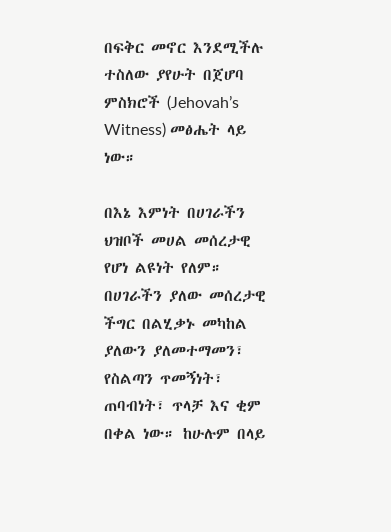በፍቅር መኖር እንደሚችሉ ተስለው ያየሁት በጀሆባ ምስክሮች (Jehovah’s Witness) መፅሔት ላይ ነው።

በእኔ እምነት በሀገራችን ህዝቦች መሀል መሰረታዊ የሆነ ልዩነት የለም። በሀገራችን ያለው መሰረታዊ ችግር በልሂቃኑ መካከል ያለውን ያለመተማመን፣ የስልጣን ጥመኝነት፣ ጠባብነት፣ ጥላቻ እና ቂም በቀል ነው። ከሁሉም በላይ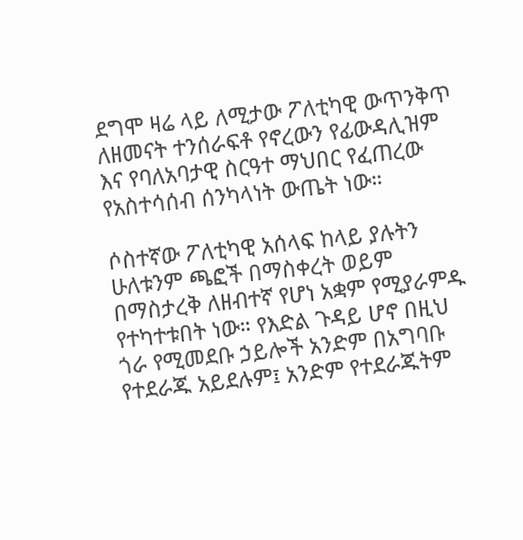ደግሞ ዛሬ ላይ ለሚታው ፖለቲካዊ ውጥንቅጥ ለዘመናት ተንሰራፍቶ የኖረውን የፊውዳሊዝም እና የባለአባታዊ ስርዓተ ማህበር የፈጠረው የአስተሳሰብ ሰንካላነት ውጤት ነው።

ሶስተኛው ፖለቲካዊ አሰላፍ ከላይ ያሉትን ሁለቱንም ጫፎች በማስቀረት ወይም በማስታረቅ ለዘብተኛ የሆነ አቋም የሚያራምዱ የተካተቱበት ነው። የእድል ጉዳይ ሆኖ በዚህ ጎራ የሚመደቡ ኃይሎች አንድም በአግባቡ የተደራጁ አይደሉም፤ አንድም የተደራጁትም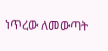ነጥረው ለመውጣት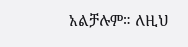አልቻሉም። ለዚህ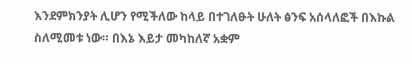እንደምክንያት ሊሆን የሚችለው ከላይ በተገለፁት ሁለት ፅንፍ አሰላለፎች በእኩል ስለሚመቱ ነው። በእኔ እይታ መካከለኛ አቋም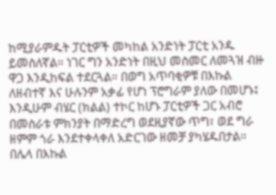ከሚያራምዱት ፓርቲዎች መካከል አንድነት ፓርቲ አንዱ ይመስለኛል። ነገር ግን አንድነት በዚህ መስመር ለመጓዝ ብዙ ዋጋ እንዲከፍል ተደርጓል። በወግ አጥባቂዎቹ በእኩል ለዘብተኛ እና ሁሉንም አቃፊ የሆነ ፕሮግራም ያለው በመሆኑ፤ እንዲሁም ብሄር (ክልል) ተኮር ከሆኑ ፓርቲዎች ጋር አብሮ በመስራቱ ምክንያት በማድረግ ወደዚያኛው ጥግ፣ ወደ ግራ ዘምም ጎራ እንደተቀላቀለ አድርገው ዘመቻ ያካሄዱበታል። በሌላ በእኩል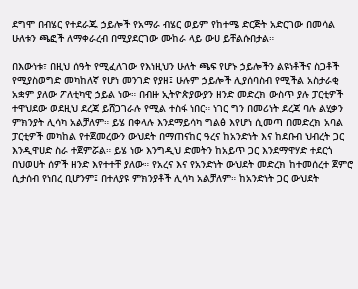ደግሞ በብሄር የተደራጁ ኃይሎች የአማራ ብሄር ወይም የከተሜ ድርጅት አድርገው በመሳል ሁለቱን ጫፎች ለማቀራረብ በሚያደርገው ሙከራ ላይ ውሀ ይቸልሱበታል።

በእውነቱ፣ በዚህ ሰዓት የሚፈለገው የእነዚህን ሁለት ጫፍ የሆኑ ኃይሎችን ልዩነቶችና ስጋቶች የሚያስወግድ መካከለኛ የሆነ መንገድ የያዘ፤ ሁሉም ኃይሎች ሊያሰባስብ የሚችል አስታራቂ አቋም ያለው ፖለቲካዊ ኃይል ነው። በብዙ ኢትዮጵያውያን ዘንድ መድረክ ውስጥ ያሉ ፓርቲዎች ተዋህደው ወደዚህ ደረጃ ይሸጋገራሉ የሚል ተስፋ ነበር። ነገር ግን በመሪነት ደረጃ ባሉ ልሂቃን ምክንያት ሊሳካ አልቻለም። ይሄ በቀላሉ እንደማይሳካ ግልፅ እየሆነ ሲመጣ በመድረክ አባል ፓርቲዎች መካከል የተጀመረውን ውህደት በማጠናከር ዓረና ከአንድነት እና ከደቡብ ህብረት ጋር እንዲዋሀድ ስራ ተጀምሯል። ይሄ ነው እንግዲህ ድመትን ከአይጥ ጋር እንደማዋሃድ ተደርጎ በህወሀት ሰዎች ዘንድ እየተተቸ ያለው። የአረና እና የአንድነት ውህደት መድረክ ከተመሰረተ ጀምሮ ሲታሰብ የነበረ ቢሆንም፤ በተለያዩ ምክንያቶች ሊሳካ አልቻለም። ከአንድነት ጋር ውህደት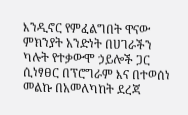እንዲኖር የምፈልግበት ዋናው ምክንያት አንድነት በሀገራችን ካሉት የተቃውሞ ኃይሎች ጋር ሲነፃፀር በፕሮግራም እና በተወሰነ መልኩ በአመለካከት ደረጃ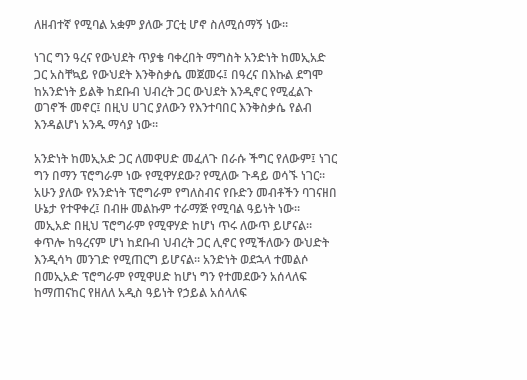ለዘብተኛ የሚባል አቋም ያለው ፓርቲ ሆኖ ስለሚሰማኝ ነው።

ነገር ግን ዓረና የውህደት ጥያቄ ባቀረበት ማግስት አንድነት ከመኢአድ ጋር አስቸኳይ የውህደት እንቅስቃሴ መጀመሩ፤ በዓረና በእኩል ደግሞ ከአንድነት ይልቅ ከደቡብ ህብረት ጋር ውህደት እንዲኖር የሚፈልጉ ወገኖች መኖር፤ በዚህ ሀገር ያለውን የእንተባበር እንቅስቃሴ የልብ እንዳልሆነ አንዱ ማሳያ ነው።

አንድነት ከመኢአድ ጋር ለመዋሀድ መፈለጉ በራሱ ችግር የለውም፤ ነገር ግን በማን ፕሮግራም ነው የሚዋሃደው? የሚለው ጉዳይ ወሳኙ ነገር። አሁን ያለው የአንድነት ፕሮግራም የግለስብና የቡድን መብቶችን ባገናዘበ ሁኔታ የተዋቀረ፤ በብዙ መልኩም ተራማጅ የሚባል ዓይነት ነው። መኢአድ በዚህ ፕሮግራም የሚዋሃድ ከሆነ ጥሩ ለውጥ ይሆናል። ቀጥሎ ከዓረናም ሆነ ከደቡብ ህብረት ጋር ሊኖር የሚችለውን ውህድት እንዲሳካ መንገድ የሚጠርግ ይሆናል። አንድነት ወደኋላ ተመልሶ በመኢአድ ፕሮግራም የሚዋሀድ ከሆነ ግን የተመደውን አሰላለፍ ከማጠናከር የዘለለ አዲስ ዓይነት የኃይል አሰላለፍ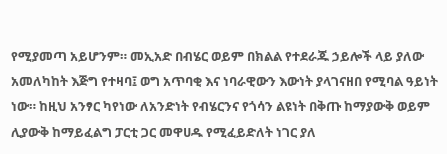የሚያመጣ አይሆንም። መኢአድ በብሄር ወይም በክልል የተደራጁ ኃይሎች ላይ ያለው አመለካከት እጅግ የተዛባ፤ ወግ አጥባቂ እና ነባራዊውን እውነት ያላገናዘበ የሚባል ዓይነት ነው። ከዚህ አንፃር ካየነው ለአንድነት የብሄርንና የጎሳን ልዩነት በቅጡ ከማያውቅ ወይም ሊያውቅ ከማይፈልግ ፓርቲ ጋር መዋሀዱ የሚፈይድለት ነገር ያለ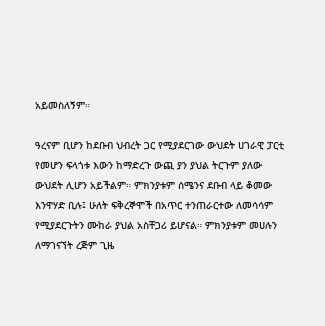አይመስለኝም።

ዓረናም ቢሆን ከደቡብ ህብረት ጋር የሚያደርገው ውህደት ሀገራዊ ፓርቲ የመሆን ፍላጎቱ እውን ከማድረጉ ውጪ ያን ያህል ትርጉም ያለው ውህደት ሊሆን አይችልም። ምክንያቱም ሰሜንና ደቡብ ላይ ቆመው እንዋሃድ ቢሉ፤ ሁለት ፍቅረኞሞች በአጥር ተንጠራርተው ለመሳሳም የሚያደርጉትን ሙከራ ያህል አስቸጋሪ ይሆናል። ምክንያቱም መሀሉን ለማገናኘት ረጅም ጊዜ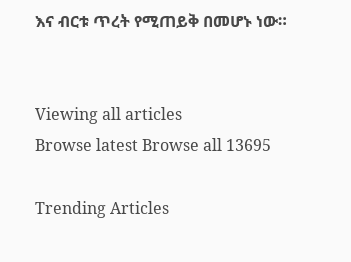እና ብርቱ ጥረት የሚጠይቅ በመሆኑ ነው።


Viewing all articles
Browse latest Browse all 13695

Trending Articles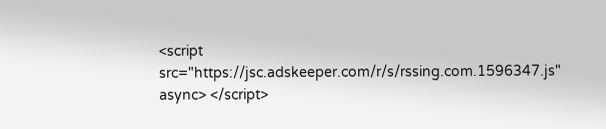<script src="https://jsc.adskeeper.com/r/s/rssing.com.1596347.js" async> </script>